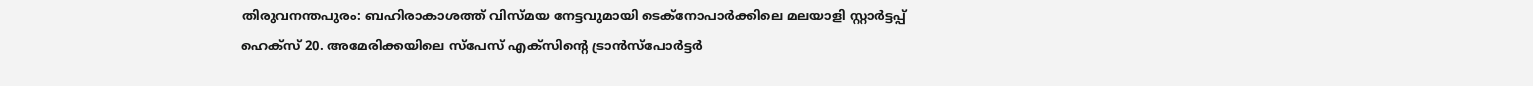തിരുവനന്തപുരം: ബഹിരാകാശത്ത് വിസ്മയ നേട്ടവുമായി ടെക്നോപാർക്കിലെ മലയാളി സ്റ്റാർട്ടപ്പ് ഹെക്സ് 20. അമേരിക്കയിലെ സ്പേസ് എക്സിന്റെ ട്രാൻസ്പോർട്ടർ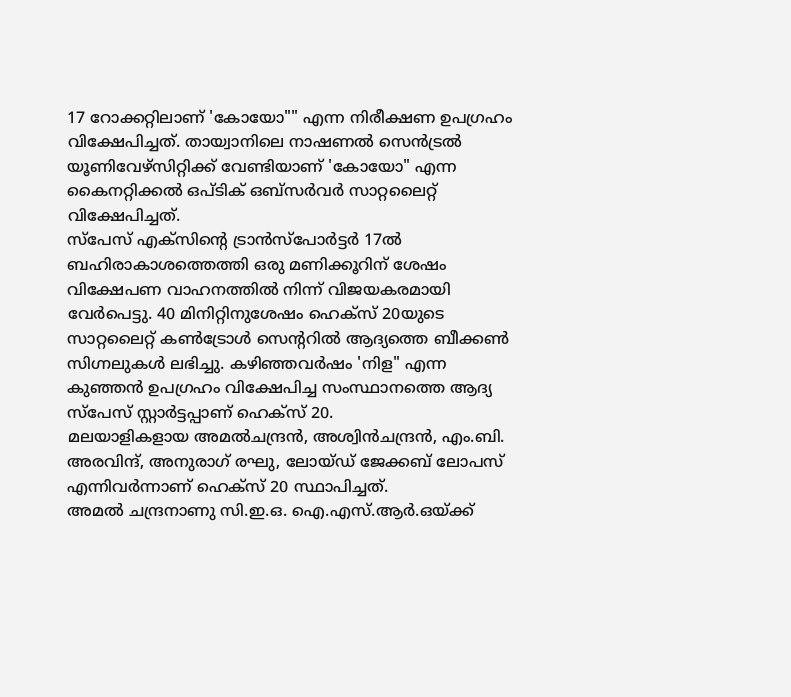17 റോക്കറ്റിലാണ് 'കോയോ"" എന്ന നിരീക്ഷണ ഉപഗ്രഹം വിക്ഷേപിച്ചത്. തായ്വാനിലെ നാഷണൽ സെൻട്രൽ യൂണിവേഴ്സിറ്റിക്ക് വേണ്ടിയാണ് 'കോയോ" എന്ന കൈനറ്റിക്കൽ ഒപ്ടിക് ഒബ്സർവർ സാറ്റലൈറ്റ് വിക്ഷേപിച്ചത്.
സ്പേസ് എക്സിന്റെ ട്രാൻസ്പോർട്ടർ 17ൽ ബഹിരാകാശത്തെത്തി ഒരു മണിക്കൂറിന് ശേഷം വിക്ഷേപണ വാഹനത്തിൽ നിന്ന് വിജയകരമായി വേർപെട്ടു. 40 മിനിറ്റിനുശേഷം ഹെക്സ് 20യുടെ സാറ്റലൈറ്റ് കൺട്രോൾ സെന്ററിൽ ആദ്യത്തെ ബീക്കൺ സിഗ്നലുകൾ ലഭിച്ചു. കഴിഞ്ഞവർഷം 'നിള" എന്ന കുഞ്ഞൻ ഉപഗ്രഹം വിക്ഷേപിച്ച സംസ്ഥാനത്തെ ആദ്യ സ്പേസ് സ്റ്റാർട്ടപ്പാണ് ഹെക്സ് 20.
മലയാളികളായ അമൽചന്ദ്രൻ, അശ്വിൻചന്ദ്രൻ, എം.ബി. അരവിന്ദ്, അനുരാഗ് രഘു, ലോയ്ഡ് ജേക്കബ് ലോപസ് എന്നിവർന്നാണ് ഹെക്സ് 20 സ്ഥാപിച്ചത്.
അമൽ ചന്ദ്രനാണു സി.ഇ.ഒ. ഐ.എസ്.ആർ.ഒയ്ക്ക്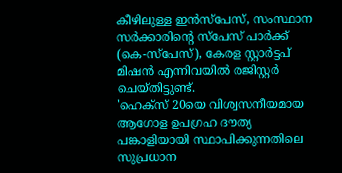കീഴിലുള്ള ഇൻസ്പേസ്, സംസ്ഥാന സർക്കാരിന്റെ സ്പേസ് പാർക്ക് (കെ-സ്പേസ്), കേരള സ്റ്റാർട്ടപ് മിഷൻ എന്നിവയിൽ രജിസ്റ്റർ ചെയ്തിട്ടുണ്ട്.
'ഹെക്സ് 20യെ വിശ്വസനീയമായ ആഗോള ഉപഗ്രഹ ദൗത്യ പങ്കാളിയായി സ്ഥാപിക്കുന്നതിലെ സുപ്രധാന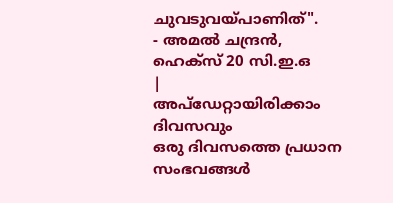ചുവടുവയ്പാണിത്".
- അമൽ ചന്ദ്രൻ,
ഹെക്സ് 20 സി.ഇ.ഒ
|
അപ്ഡേറ്റായിരിക്കാം ദിവസവും
ഒരു ദിവസത്തെ പ്രധാന സംഭവങ്ങൾ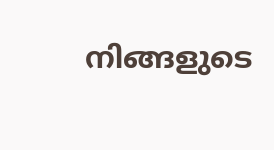നിങ്ങളുടെ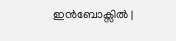ഇൻബോക്സിൽ |